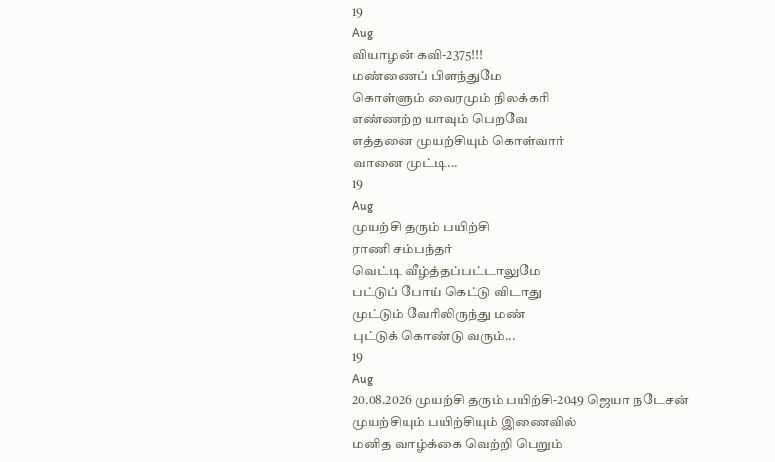19
Aug
வியாழன் கவி-2375!!!
மண்ணைப் பிளந்துமே
கொள்ளும் வைரமும் நிலக்கரி
எண்ணற்ற யாவும் பெறவே
எத்தனை முயற்சியும் கொள்வார்
வானை முட்டி...
19
Aug
முயற்சி தரும் பயிற்சி
ராணி சம்பந்தர்
வெட்டி வீழ்த்தப்பட்டாலுமே
பட்டுப் போய் கெட்டு விடாது
முட்டும் வேரிலிருந்து மண்
புட்டுக் கொண்டு வரும்...
19
Aug
20.08.2026 முயற்சி தரும் பயிற்சி-2049 ஜெயா நடேசன்
முயற்சியும் பயிற்சியும் இணைவில்
மனித வாழ்க்கை வெற்றி பெறும்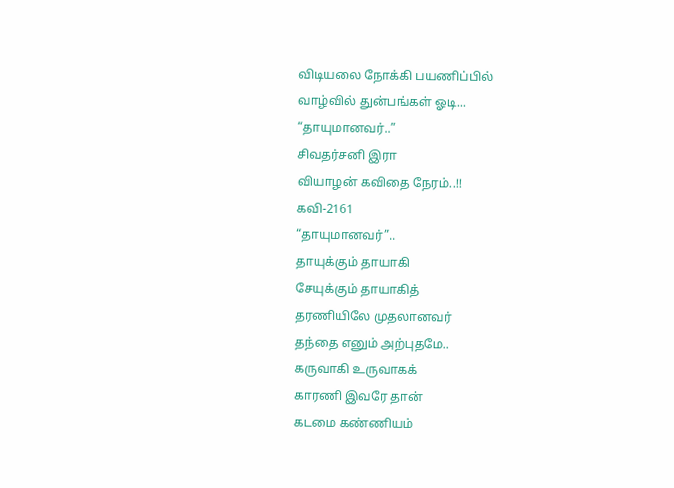விடியலை நோக்கி பயணிப்பில்
வாழ்வில் துன்பங்கள் ஓடி...
“தாயுமானவர்..”
சிவதர்சனி இரா
வியாழன் கவிதை நேரம்..!!
கவி-2161
“தாயுமானவர்”..
தாயுக்கும் தாயாகி
சேயுக்கும் தாயாகித்
தரணியிலே முதலானவர்
தந்தை எனும் அற்புதமே..
கருவாகி உருவாகக்
காரணி இவரே தான்
கடமை கண்ணியம்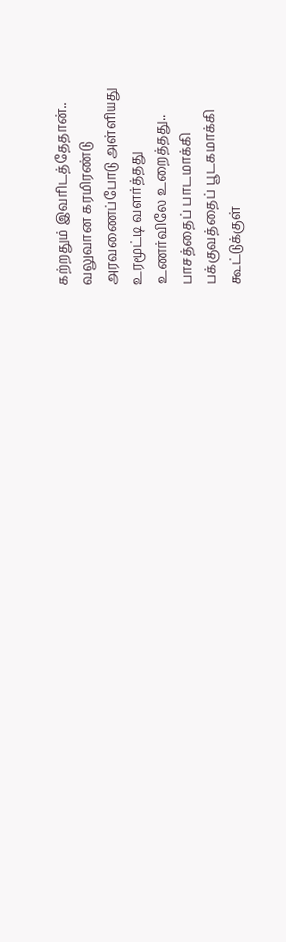கற்றதும் இவரிடத்தேதான்..
வலுவான கரமிரண்டு
அரவணைப்போடு அள்ளியது
உரமூட்டி வளர்த்தது
உணர்விலே உறைத்தது..
பாசத்தைப் பாடமாக்கி
பக்குவத்தைப் பூடகமாக்கி
கூட்டுக்குள்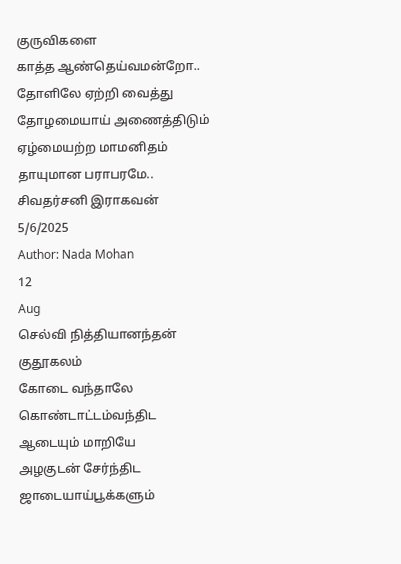குருவிகளை
காத்த ஆண்தெய்வமன்றோ..
தோளிலே ஏற்றி வைத்து
தோழமையாய் அணைத்திடும்
ஏழ்மையற்ற மாமனிதம்
தாயுமான பராபரமே..
சிவதர்சனி இராகவன்
5/6/2025
Author: Nada Mohan
12
Aug
செல்வி நித்தியானந்தன்
குதூகலம்
கோடை வந்தாலே
கொண்டாட்டம்வந்திட
ஆடையும் மாறியே
அழகுடன் சேர்ந்திட
ஜாடையாய்பூக்களும்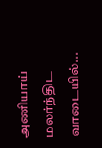அணியாய் மலர்ந்திட
வாடையில்...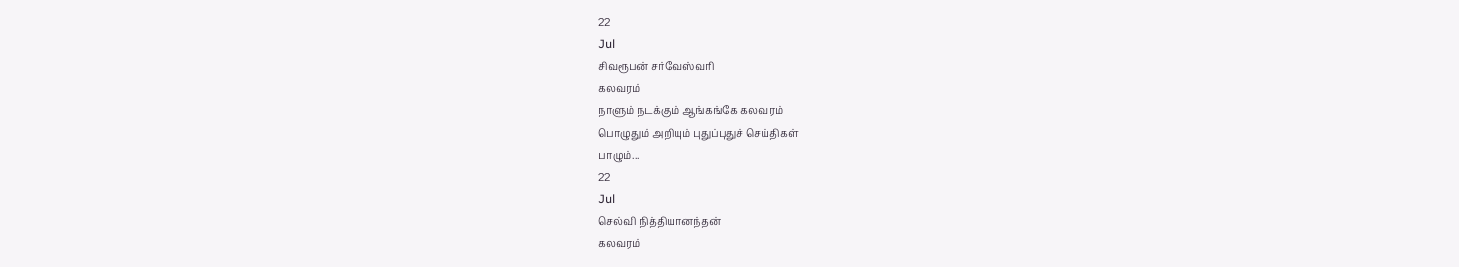22
Jul
சிவரூபன் சர்வேஸ்வரி
கலவரம்
நாளும் நடக்கும் ஆங்கங்கே கலவரம்
பொழுதும் அறியும் புதுப்புதுச் செய்திகள்
பாழும்...
22
Jul
செல்வி நித்தியானந்தன்
கலவரம்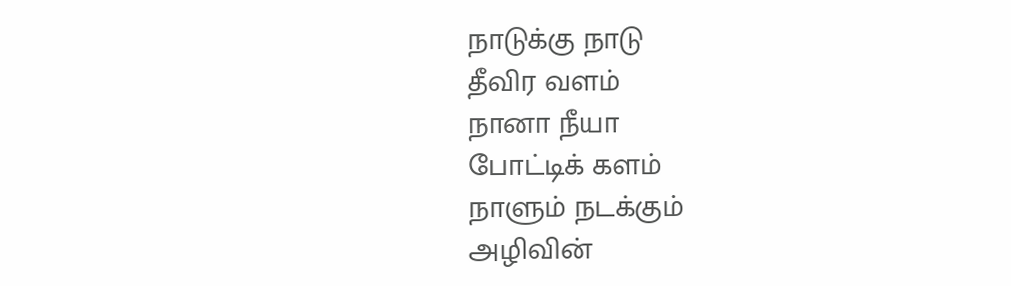நாடுக்கு நாடு
தீவிர வளம்
நானா நீயா
போட்டிக் களம்
நாளும் நடக்கும்
அழிவின்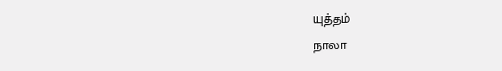யுத்தம்
நாலா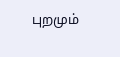புறமும்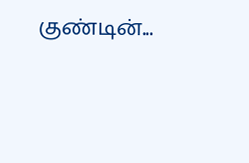குண்டின்...